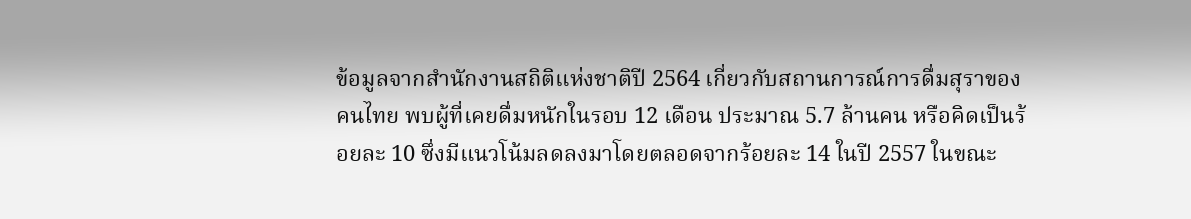ข้อมูลจากสำนักงานสถิติแห่งชาติปี 2564 เกี่ยวกับสถานการณ์การดื่มสุราของคนไทย พบผู้ที่เคยดื่มหนักในรอบ 12 เดือน ประมาณ 5.7 ล้านคน หรือคิดเป็นร้อยละ 10 ซึ่งมีแนวโน้มลดลงมาโดยตลอดจากร้อยละ 14 ในปี 2557 ในขณะ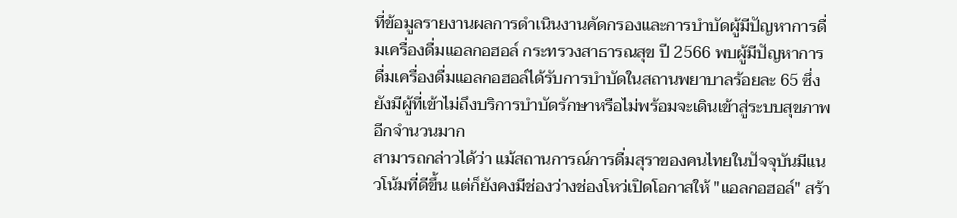ที่ข้อมูลรายงานผลการดำเนินงานคัดกรองและการบำบัดผู้มีปัญหาการดื่มเครื่องดื่มแอลกอฮอล์ กระทรวงสาธารณสุข ปี 2566 พบผู้มีปัญหาการดื่มเครื่องดื่มแอลกอฮอล์ได้รับการบำบัดในสถานพยาบาลร้อยละ 65 ซึ่งยังมีผู้ที่เข้าไม่ถึงบริการบำบัดรักษาหรือไม่พร้อมจะเดินเข้าสู่ระบบสุขภาพอีกจำนวนมาก
สามารถกล่าวได้ว่า แม้สถานการณ์การดื่มสุราของคนไทยในปัจจุบันมีแนวโน้มที่ดีขึ้น แต่ก็ยังคงมีช่องว่างช่องโหว่เปิดโอกาสให้ "แอลกอฮอล์" สร้า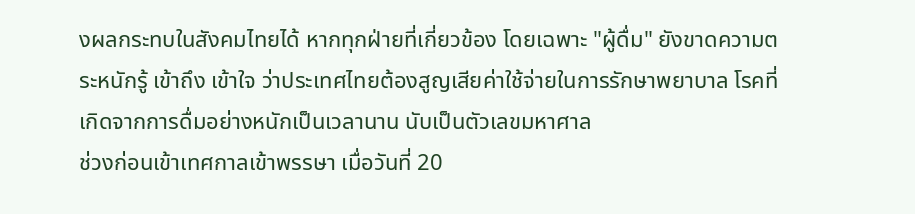งผลกระทบในสังคมไทยได้ หากทุกฝ่ายที่เกี่ยวข้อง โดยเฉพาะ "ผู้ดื่ม" ยังขาดความตระหนักรู้ เข้าถึง เข้าใจ ว่าประเทศไทยต้องสูญเสียค่าใช้จ่ายในการรักษาพยาบาล โรคที่เกิดจากการดื่มอย่างหนักเป็นเวลานาน นับเป็นตัวเลขมหาศาล
ช่วงก่อนเข้าเทศกาลเข้าพรรษา เมื่อวันที่ 20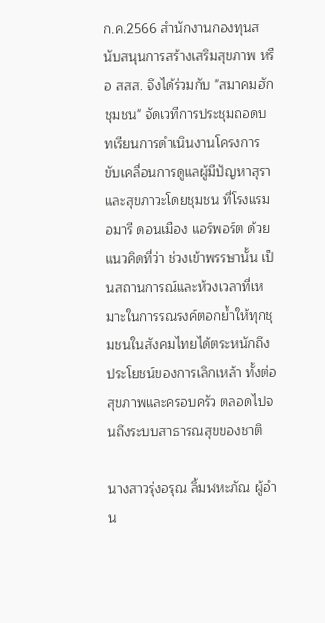ก.ค.2566 สำนักงานกองทุนสนับสนุนการสร้างเสริมสุขภาพ หรือ สสส. จึงได้ร่วมกับ "สมาคมฮักชุมชน" จัดเวทีการประชุมถอดบทเรียนการดำเนินงานโครงการขับเคลื่อนการดูแลผู้มีปัญหาสุราและสุขภาวะโดยชุมชน ที่โรงแรมอมารี ดอนเมือง แอร์พอร์ต ด้วยแนวคิดที่ว่า ช่วงเข้าพรรษานั้น เป็นสถานการณ์และห้วงเวลาที่เหมาะในการรณรงค์ตอกย้ำให้ทุกชุมชนในสังคมไทยได้ตระหนักถึงประโยชน์ของการเลิกเหล้า ทั้งต่อสุขภาพและครอบครัว ตลอดไปจนถึงระบบสาธารณสุขของชาติ

นางสาวรุ่งอรุณ ลิ้มฬหะภัณ ผู้อำน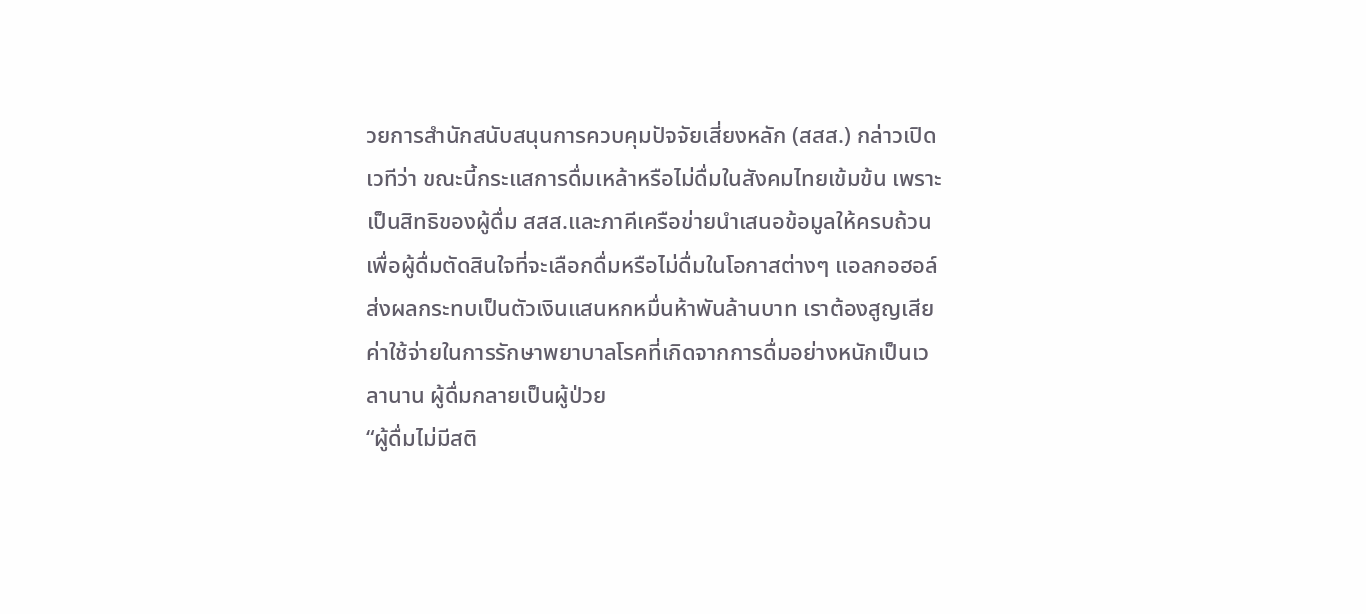วยการสำนักสนับสนุนการควบคุมปัจจัยเสี่ยงหลัก (สสส.) กล่าวเปิดเวทีว่า ขณะนี้กระแสการดื่มเหล้าหรือไม่ดื่มในสังคมไทยเข้มข้น เพราะเป็นสิทธิของผู้ดื่ม สสส.และภาคีเครือข่ายนำเสนอข้อมูลให้ครบถ้วน เพื่อผู้ดื่มตัดสินใจที่จะเลือกดื่มหรือไม่ดื่มในโอกาสต่างๆ แอลกอฮอล์ส่งผลกระทบเป็นตัวเงินแสนหกหมื่นห้าพันล้านบาท เราต้องสูญเสียค่าใช้จ่ายในการรักษาพยาบาลโรคที่เกิดจากการดื่มอย่างหนักเป็นเวลานาน ผู้ดื่มกลายเป็นผู้ป่วย
“ผู้ดื่มไม่มีสติ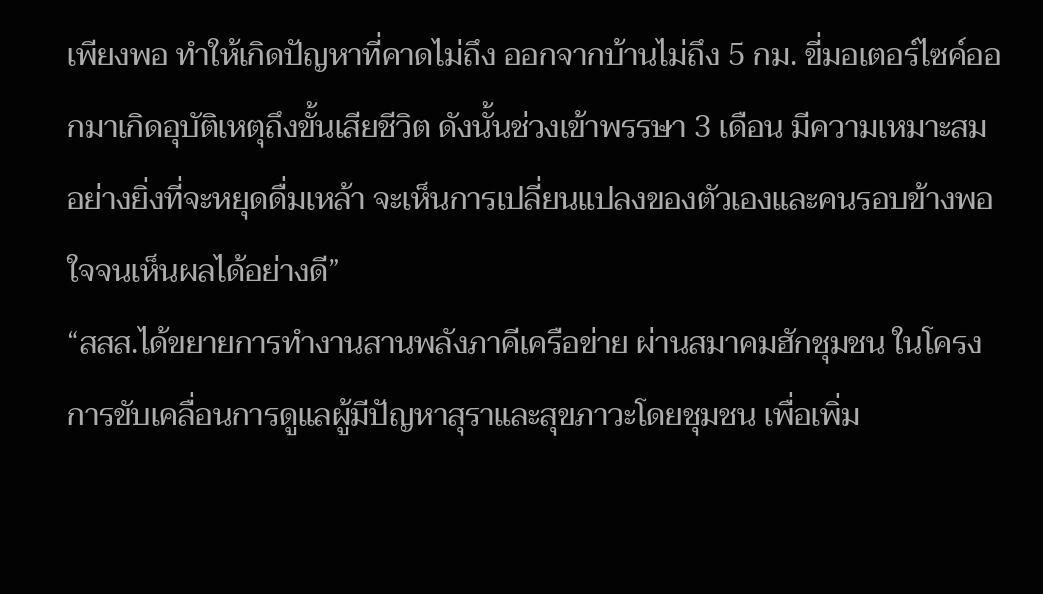เพียงพอ ทำให้เกิดปัญหาที่คาดไม่ถึง ออกจากบ้านไม่ถึง 5 กม. ขี่มอเตอร์ไซค์ออกมาเกิดอุบัติเหตุถึงขั้นเสียชีวิต ดังนั้นช่วงเข้าพรรษา 3 เดือน มีความเหมาะสมอย่างยิ่งที่จะหยุดดื่มเหล้า จะเห็นการเปลี่ยนแปลงของตัวเองและคนรอบข้างพอใจจนเห็นผลได้อย่างดี”
“สสส.ได้ขยายการทำงานสานพลังภาคีเครือข่าย ผ่านสมาคมฮักชุมชน ในโครงการขับเคลื่อนการดูแลผู้มีปัญหาสุราและสุขภาวะโดยชุมชน เพื่อเพิ่ม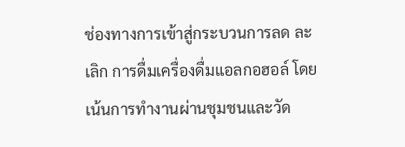ช่องทางการเข้าสู่กระบวนการลด ละ เลิก การดื่มเครื่องดื่มแอลกอฮอล์ โดยเน้นการทำงานผ่านชุมชนและวัด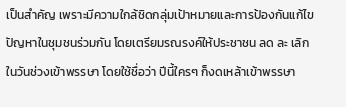เป็นสำคัญ เพราะมีความใกล้ชิดกลุ่มเป้าหมายและการป้องกันแก้ไขปัญหาในชุมชนร่วมกัน โดยเตรียมรณรงค์ให้ประชาชน ลด ละ เลิก ในวันช่วงเข้าพรรษา โดยใช้ชื่อว่า ปีนี้ใครๆ ก็งดเหล้าเข้าพรรษา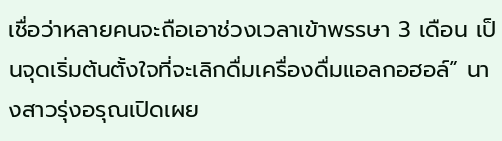เชื่อว่าหลายคนจะถือเอาช่วงเวลาเข้าพรรษา 3 เดือน เป็นจุดเริ่มต้นตั้งใจที่จะเลิกดื่มเครื่องดื่มแอลกอฮอล์” นางสาวรุ่งอรุณเปิดเผย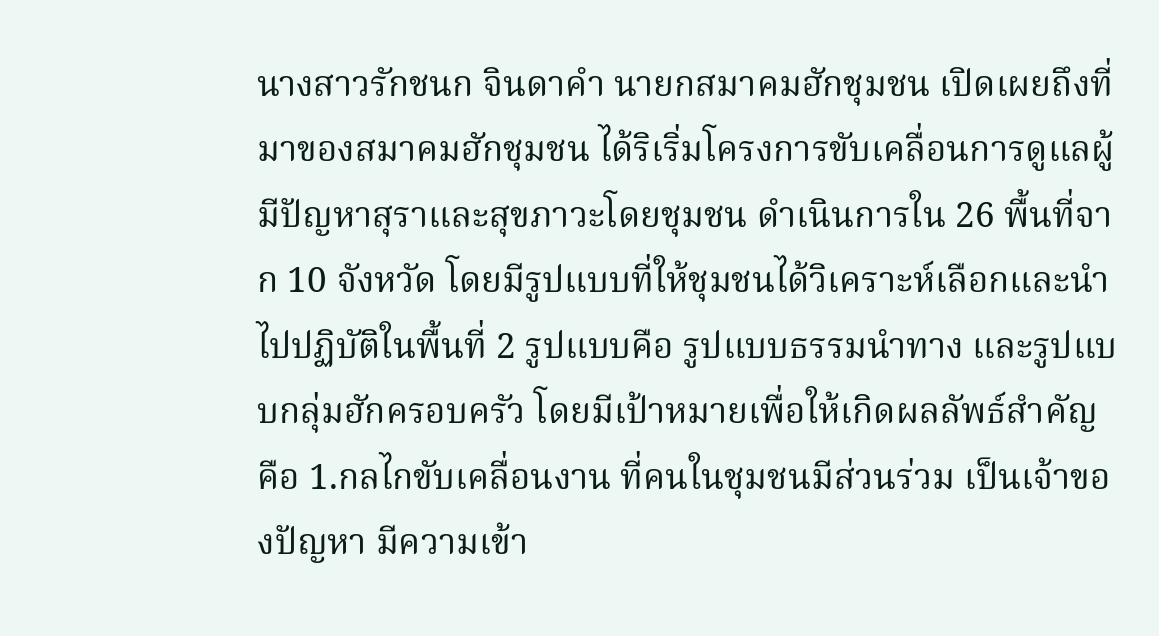นางสาวรักชนก จินดาคำ นายกสมาคมฮักชุมชน เปิดเผยถึงที่มาของสมาคมฮักชุมชน ได้ริเริ่มโครงการขับเคลื่อนการดูแลผู้มีปัญหาสุราและสุขภาวะโดยชุมชน ดำเนินการใน 26 พื้นที่จาก 10 จังหวัด โดยมีรูปแบบที่ให้ชุมชนได้วิเคราะห์เลือกและนำไปปฏิบัติในพื้นที่ 2 รูปแบบคือ รูปแบบธรรมนำทาง และรูปแบบกลุ่มฮักครอบครัว โดยมีเป้าหมายเพื่อให้เกิดผลลัพธ์สำคัญ คือ 1.กลไกขับเคลื่อนงาน ที่คนในชุมชนมีส่วนร่วม เป็นเจ้าของปัญหา มีความเข้า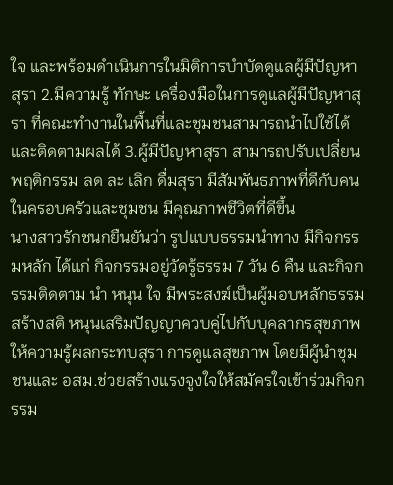ใจ และพร้อมดำเนินการในมิติการบำบัดดูแลผู้มีปัญหาสุรา 2.มีความรู้ ทักษะ เครื่องมือในการดูแลผู้มีปัญหาสุรา ที่คณะทำงานในพื้นที่และชุมชนสามารถนำไปใช้ได้และติดตามผลได้ 3.ผู้มีปัญหาสุรา สามารถปรับเปลี่ยนพฤติกรรม ลด ละ เลิก ดื่มสุรา มีสัมพันธภาพที่ดีกับคนในครอบครัวและชุมชน มีคุณภาพชีวิตที่ดีขึ้น
นางสาวรักชนกยืนยันว่า รูปแบบธรรมนำทาง มีกิจกรรมหลัก ได้แก่ กิจกรรมอยู่วัดรู้ธรรม 7 วัน 6 คืน และกิจกรรมติดตาม นำ หนุน ใจ มีพระสงฆ์เป็นผู้มอบหลักธรรม สร้างสติ หนุนเสริมปัญญาควบคู่ไปกับบุคลากรสุขภาพให้ความรู้ผลกระทบสุรา การดูแลสุขภาพ โดยมีผู้นำชุมชนและ อสม.ช่วยสร้างแรงจูงใจให้สมัครใจเข้าร่วมกิจกรรม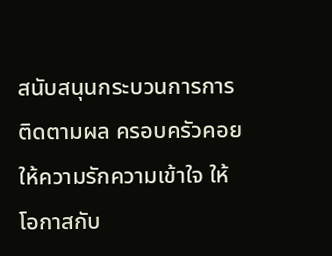สนับสนุนกระบวนการการติดตามผล ครอบครัวคอยให้ความรักความเข้าใจ ให้โอกาสกับ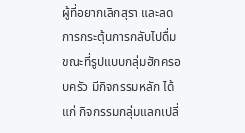ผู้ที่อยากเลิกสุรา และลดการกระตุ้นการกลับไปดื่ม
ขณะที่รูปแบบกลุ่มฮักครอบครัว มีกิจกรรมหลัก ได้แก่ กิจกรรมกลุ่มแลกเปลี่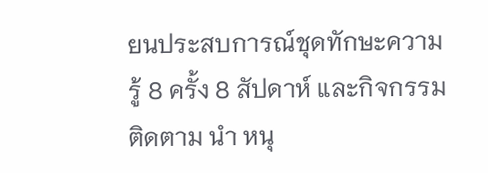ยนประสบการณ์ชุดทักษะความรู้ 8 ครั้ง 8 สัปดาห์ และกิจกรรมติดตาม นำ หนุ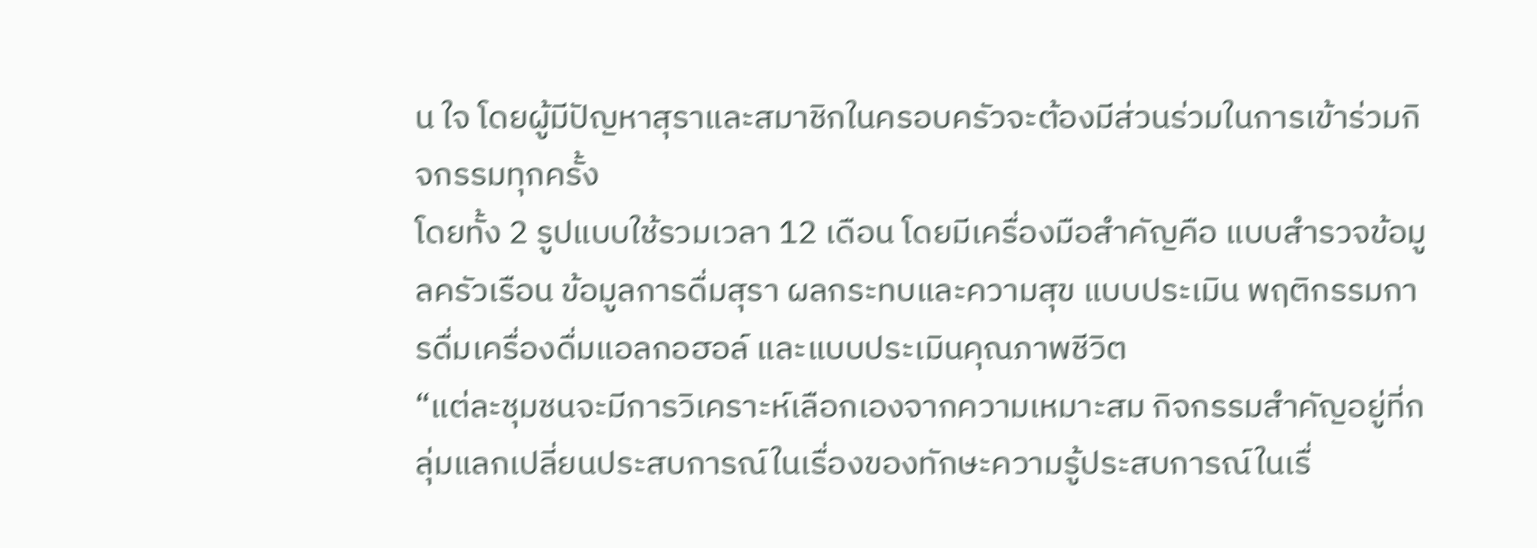น ใจ โดยผู้มีปัญหาสุราและสมาชิกในครอบครัวจะต้องมีส่วนร่วมในการเข้าร่วมกิจกรรมทุกครั้ง
โดยทั้ง 2 รูปแบบใช้รวมเวลา 12 เดือน โดยมีเครื่องมือสำคัญคือ แบบสำรวจข้อมูลครัวเรือน ข้อมูลการดื่มสุรา ผลกระทบและความสุข แบบประเมิน พฤติกรรมการดื่มเครื่องดื่มแอลกอฮอล์ และแบบประเมินคุณภาพชีวิต
“แต่ละชุมชนจะมีการวิเคราะห์เลือกเองจากความเหมาะสม กิจกรรมสำคัญอยู่ที่กลุ่มแลกเปลี่ยนประสบการณ์ในเรื่องของทักษะความรู้ประสบการณ์ในเรื่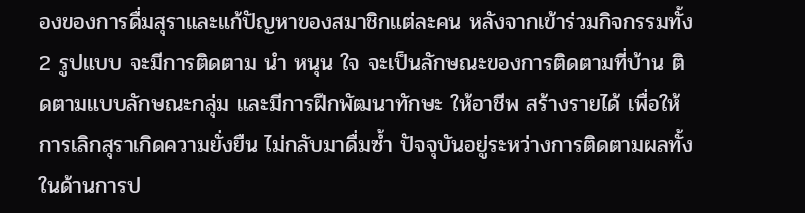องของการดื่มสุราและแก้ปัญหาของสมาชิกแต่ละคน หลังจากเข้าร่วมกิจกรรมทั้ง 2 รูปแบบ จะมีการติดตาม นำ หนุน ใจ จะเป็นลักษณะของการติดตามที่บ้าน ติดตามแบบลักษณะกลุ่ม และมีการฝึกพัฒนาทักษะ ให้อาชีพ สร้างรายได้ เพื่อให้การเลิกสุราเกิดความยั่งยืน ไม่กลับมาดื่มซ้ำ ปัจจุบันอยู่ระหว่างการติดตามผลทั้งในด้านการป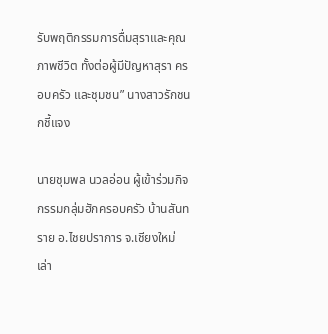รับพฤติกรรมการดื่มสุราและคุณภาพชีวิต ทั้งต่อผู้มีปัญหาสุรา ครอบครัว และชุมชน” นางสาวรักชนกชี้แจง

นายชุมพล นวลอ่อน ผู้เข้าร่วมกิจกรรมกลุ่มฮักครอบครัว บ้านสันทราย อ.ไชยปราการ จ.เชียงใหม่ เล่า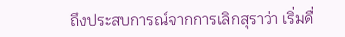ถึงประสบการณ์จากการเลิกสุราว่า เริ่มดื่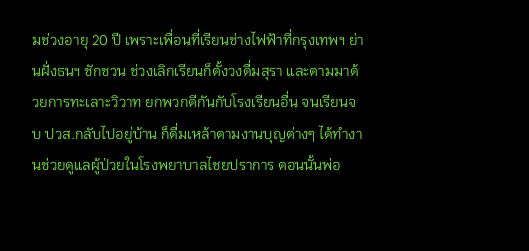มช่วงอายุ 20 ปี เพราะเพื่อนที่เรียนช่างไฟฟ้าที่กรุงเทพฯ ย่านฝั่งธนฯ ชักชวน ช่วงเลิกเรียนก็ตั้งวงดื่มสุรา และตามมาด้วยการทะเลาะวิวาท ยกพวกตีกันกับโรงเรียนอื่น จนเรียนจบ ปวส.กลับไปอยู่บ้าน ก็ดื่มเหล้าตามงานบุญต่างๆ ได้ทำงานช่วยดูแลผู้ป่วยในโรงพยาบาลไชยปราการ ตอนนั้นพ่อ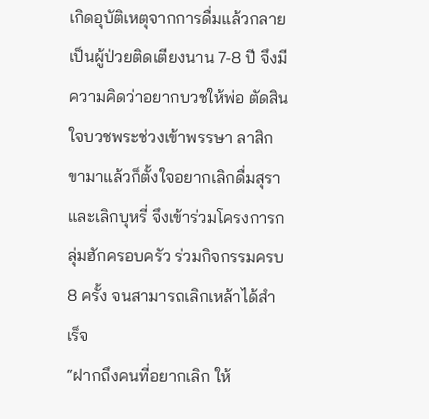เกิดอุบัติเหตุจากการดื่มแล้วกลายเป็นผู้ป่วยติดเตียงนาน 7-8 ปี จึงมีความคิดว่าอยากบวชให้พ่อ ตัดสินใจบวชพระช่วงเข้าพรรษา ลาสิกขามาแล้วก็ตั้งใจอยากเลิกดื่มสุราและเลิกบุหรี่ จึงเข้าร่วมโครงการกลุ่มฮักครอบครัว ร่วมกิจกรรมครบ 8 ครั้ง จนสามารถเลิกเหล้าได้สำเร็จ
“ฝากถึงคนที่อยากเลิก ให้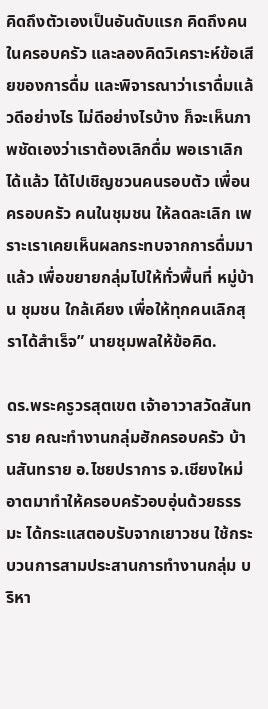คิดถึงตัวเองเป็นอันดับแรก คิดถึงคนในครอบครัว และลองคิดวิเคราะห์ข้อเสียของการดื่ม และพิจารณาว่าเราดื่มแล้วดีอย่างไร ไม่ดีอย่างไรบ้าง ก็จะเห็นภาพชัดเองว่าเราต้องเลิกดื่ม พอเราเลิกได้แล้ว ได้ไปเชิญชวนคนรอบตัว เพื่อน ครอบครัว คนในชุมชน ให้ลดละเลิก เพราะเราเคยเห็นผลกระทบจากการดื่มมาแล้ว เพื่อขยายกลุ่มไปให้ทั่วพื้นที่ หมู่บ้าน ชุมชน ใกล้เคียง เพื่อให้ทุกคนเลิกสุราได้สำเร็จ” นายชุมพลให้ข้อคิด.

ดร.พระครูวรสุตเขต เจ้าอาวาสวัดสันทราย คณะทำงานกลุ่มฮักครอบครัว บ้านสันทราย อ.ไชยปราการ จ.เชียงใหม่
อาตมาทำให้ครอบครัวอบอุ่นด้วยธรรมะ ได้กระแสตอบรับจากเยาวชน ใช้กระบวนการสามประสานการทำงานกลุ่ม บริหา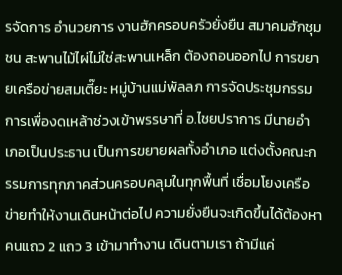รจัดการ อำนวยการ งานฮักครอบครัวยั่งยืน สมาคมฮักชุมชน สะพานไม้ไผ่ไม่ใช่สะพานเหล็ก ต้องถอนออกไป การขยายเครือข่ายสมเตี๊ยะ หมู่บ้านแม่พัลลภ การจัดประชุมกรรมการเพื่องดเหล้าช่วงเข้าพรรษาที่ อ.ไชยปราการ มีนายอำเภอเป็นประธาน เป็นการขยายผลทั้งอำเภอ แต่งตั้งคณะกรรมการทุกภาคส่วนครอบคลุมในทุกพื้นที่ เชื่อมโยงเครือข่ายทำให้งานเดินหน้าต่อไป ความยั่งยืนจะเกิดขึ้นได้ต้องหาคนแถว 2 แถว 3 เข้ามาทำงาน เดินตามเรา ถ้ามีแค่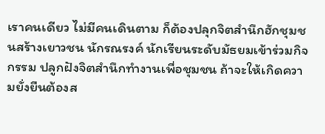เราคนเดียว ไม่มีคนเดินตาม ก็ต้องปลุกจิตสำนึกฮักชุมชนสร้างเยาวชน นักรณรงค์ นักเรียนระดับมัธยมเข้าร่วมกิจกรรม ปลูกฝังจิตสำนึกทำงานเพื่อชุมชน ถ้าจะให้เกิดความยั่งยืนต้องส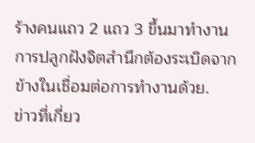ร้างคนแถว 2 แถว 3 ขึ้นมาทำงาน การปลูกฝังจิตสำนึกต้องระเบิดจากข้างในเชื่อมต่อการทำงานด้วย.
ข่าวที่เกี่ยว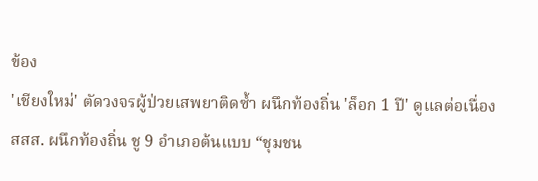ข้อง
'เชียงใหม่' ตัดวงจรผู้ป่วยเสพยาติดซ้ำ ผนึกท้องถิ่น 'ล็อก 1 ปี' ดูแลต่อเนื่อง
สสส. ผนึกท้องถิ่น ชู 9 อำเภอต้นแบบ “ชุมชน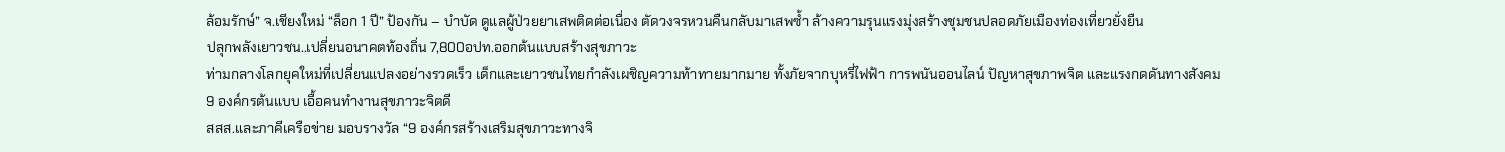ล้อมรักษ์” จ.เชียงใหม่ “ล็อก 1 ปี” ป้องกัน – บำบัด ดูแลผู้ป่วยยาเสพติดต่อเนื่อง ตัดวงจรหวนคืนกลับมาเสพซ้ำ ล้างความรุนแรงมุ่งสร้างชุมชนปลอดภัยเมืองท่องเที่ยวยั่งยืน
ปลุกพลังเยาวชน..เปลี่ยนอนาคตท้องถิ่น 7,800อปท.ออกต้นแบบสร้างสุขภาวะ
ท่ามกลางโลกยุคใหม่ที่เปลี่ยนแปลงอย่างรวดเร็ว เด็กและเยาวชนไทยกำลังเผชิญความท้าทายมากมาย ทั้งภัยจากบุหรี่ไฟฟ้า การพนันออนไลน์ ปัญหาสุขภาพจิต และแรงกดดันทางสังคม
9 องค์กรต้นแบบ เอื้อคนทำงานสุขภาวะจิตดี
สสส.และภาคีเครือข่าย มอบรางวัล “9 องค์กรสร้างเสริมสุขภาวะทางจิ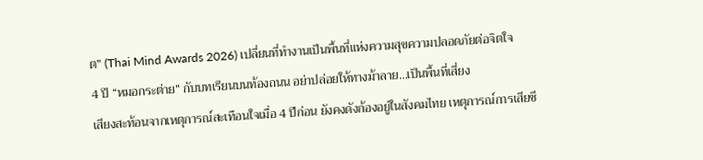ต” (Thai Mind Awards 2026) เปลี่ยนที่ทำงานเป็นพื้นที่แห่งความสุขความปลอดภัยต่อจิตใจ
4 ปี “หมอกระต่าย” กับบทเรียนบนท้องถนน อย่าปล่อยให้ทางม้าลาย...เป็นพื้นที่เสี่ยง
เสียงสะท้อนจากเหตุการณ์สะเทือนใจเมื่อ 4 ปีก่อน ยังคงดังก้องอยู่ในสังคมไทย เหตุการณ์การเสียชี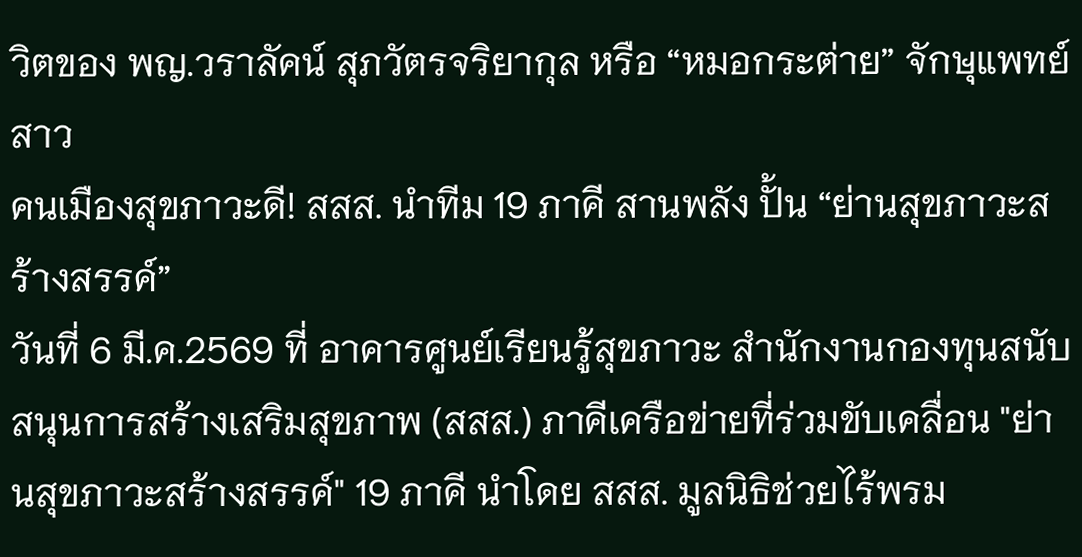วิตของ พญ.วราลัคน์ สุภวัตรจริยากุล หรือ “หมอกระต่าย” จักษุแพทย์สาว
คนเมืองสุขภาวะดี! สสส. นำทีม 19 ภาคี สานพลัง ปั้น “ย่านสุขภาวะสร้างสรรค์”
วันที่ 6 มี.ค.2569 ที่ อาคารศูนย์เรียนรู้สุขภาวะ สำนักงานกองทุนสนับสนุนการสร้างเสริมสุขภาพ (สสส.) ภาคีเครือข่ายที่ร่วมขับเคลื่อน "ย่านสุขภาวะสร้างสรรค์" 19 ภาคี นำโดย สสส. มูลนิธิช่วยไร้พรม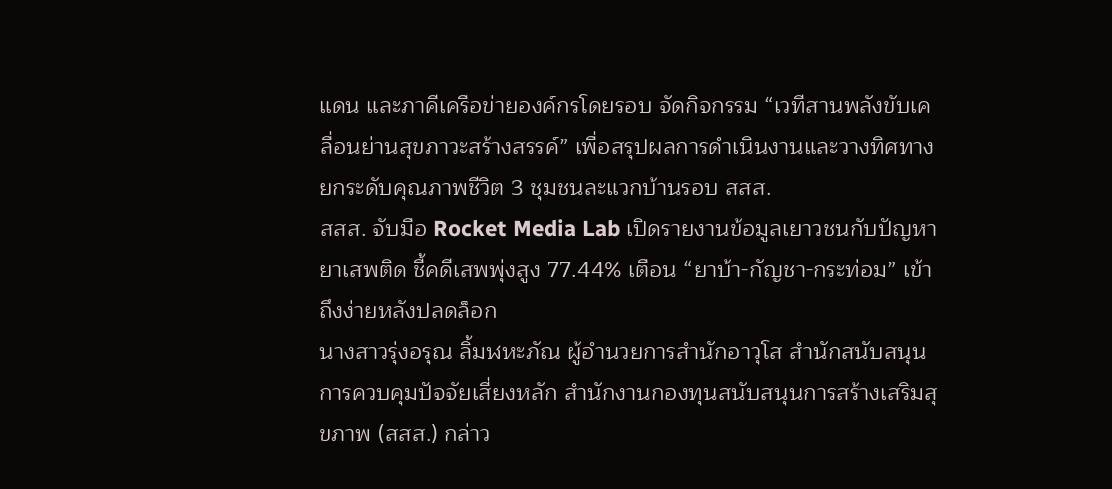แดน และภาคีเครือข่ายองค์กรโดยรอบ จัดกิจกรรม “เวทีสานพลังขับเคลื่อนย่านสุขภาวะสร้างสรรค์” เพื่อสรุปผลการดำเนินงานและวางทิศทางยกระดับคุณภาพชีวิต 3 ชุมชนละแวกบ้านรอบ สสส.
สสส. จับมือ Rocket Media Lab เปิดรายงานข้อมูลเยาวชนกับปัญหายาเสพติด ชี้คดีเสพพุ่งสูง 77.44% เตือน “ยาบ้า-กัญชา-กระท่อม” เข้าถึงง่ายหลังปลดล็อก
นางสาวรุ่งอรุณ ลิ้มฬหะภัณ ผู้อำนวยการสำนักอาวุโส สำนักสนับสนุนการควบคุมปัจจัยเสี่ยงหลัก สำนักงานกองทุนสนับสนุนการสร้างเสริมสุขภาพ (สสส.) กล่าว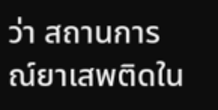ว่า สถานการณ์ยาเสพติดใน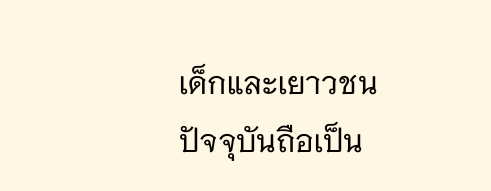เด็กและเยาวชนปัจจุบันถือเป็น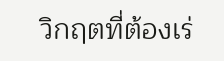วิกฤตที่ต้องเร่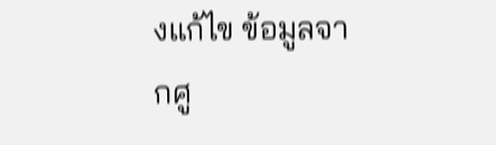งแก้ไข ข้อมูลจากศู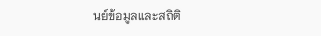นย์ข้อมูลและสถิติ